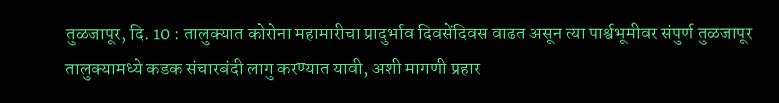तुळजापूर, दि. 10 : तालुक्यात कोरोना महामारीचा प्रादुर्भाव दिवसेंदिवस वाढत असून त्या पार्श्वभूमीवर संपुर्ण तुळजापूर तालुक्यामध्ये कडक संचारबंदी लागु करण्यात यावी, अशी मागणी प्रहार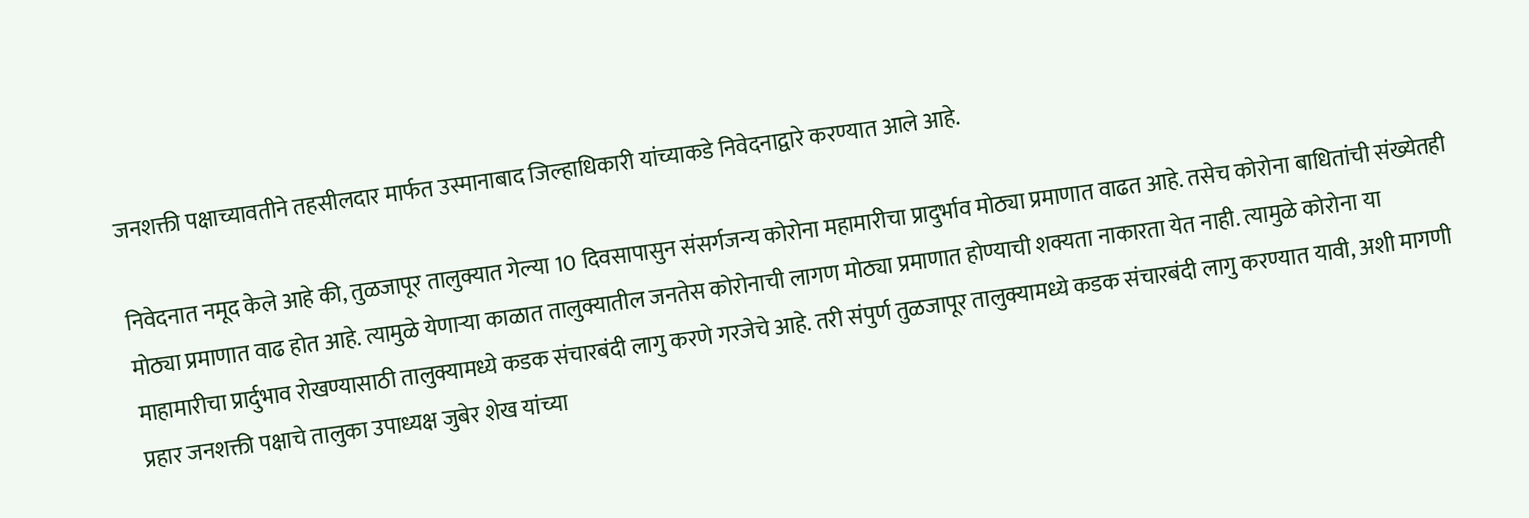जनशक्ती पक्षाच्यावतीने तहसीलदार मार्फत उस्मानाबाद जिल्हाधिकारी यांच्याकडे निवेदनाद्वारे करण्यात आले आहे.

निवेदनात नमूद केले आहे की, तुळजापूर तालुक्यात गेल्या 10 दिवसापासुन संसर्गजन्य कोरोना महामारीचा प्रादुर्भाव मोठ्या प्रमाणात वाढत आहे. तसेच कोरोना बाधितांची संख्येतही मोठ्या प्रमाणात वाढ होत आहे. त्यामुळे येणाऱ्या काळात तालुक्यातील जनतेस कोरोनाची लागण मोठ्या प्रमाणात होण्याची शक्यता नाकारता येत नाही. त्यामुळे कोरोना या माहामारीचा प्रार्दुभाव रोखण्यासाठी तालुक्यामध्ये कडक संचारबंदी लागु करणे गरजेचे आहे. तरी संपुर्ण तुळजापूर तालुक्यामध्ये कडक संचारबंदी लागु करण्यात यावी, अशी मागणी प्रहार जनशक्ती पक्षाचे तालुका उपाध्यक्ष जुबेर शेख यांच्या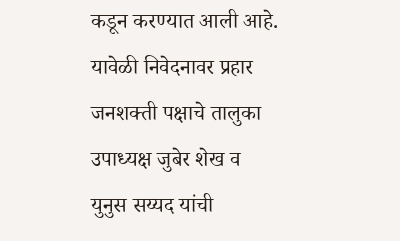कडून करण्यात आली आहे. यावेळी निवेदनावर प्रहार जनशक्ती पक्षाचे तालुका उपाध्यक्ष जुबेर शेख व युनुस सय्यद यांची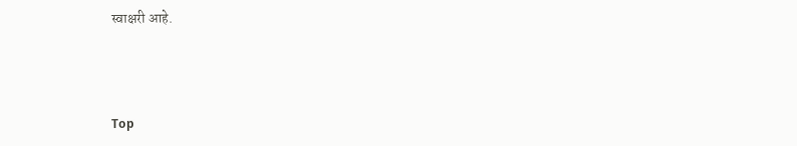स्वाक्षरी आहे.



Top